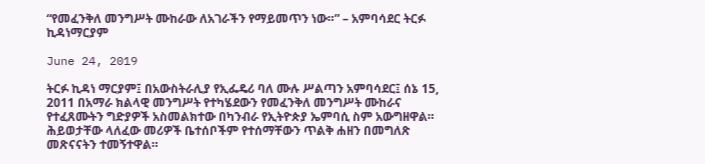“የመፈንቅለ መንግሥት ሙከራው ለአገራችን የማይመጥን ነው።” – አምባሳደር ትርፉ ኪዳነማርያም

June 24, 2019

ትርፉ ኪዳነ ማርያም፤ በአውስትራሊያ የኢፌዴሪ ባለ ሙሉ ሥልጣን አምባሳደር፤ ሰኔ 15, 2011 በአማራ ክልላዊ መንግሥት የተካሄደውን የመፈንቅለ መንግሥት ሙከራና የተፈጸሙትን ግድያዎች አስመልክተው በካንብራ የኢትዮጵያ ኤምባሲ ስም አውግዘዋል። ሕይወታቸው ላለፈው መሪዎች ቤተሰቦችም የተሰማቸውን ጥልቅ ሐዘን በመግለጽ መጽናናትን ተመኝተዋል።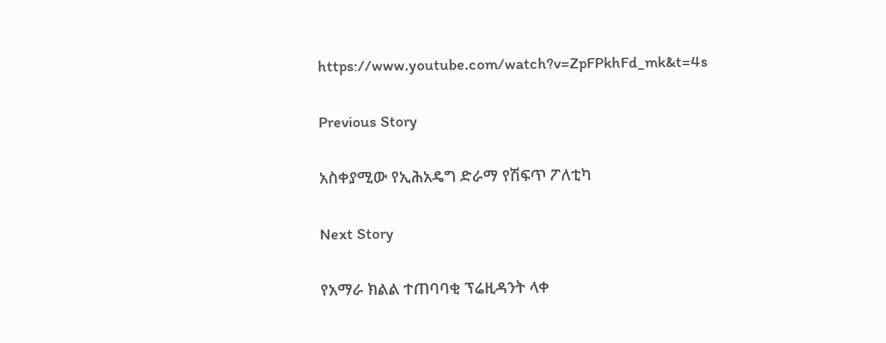https://www.youtube.com/watch?v=ZpFPkhFd_mk&t=4s

Previous Story

አስቀያሚው የኢሕአዴግ ድራማ የሽፍጥ ፖለቲካ

Next Story

የአማራ ክልል ተጠባባቂ ፕሬዚዳንት ላቀ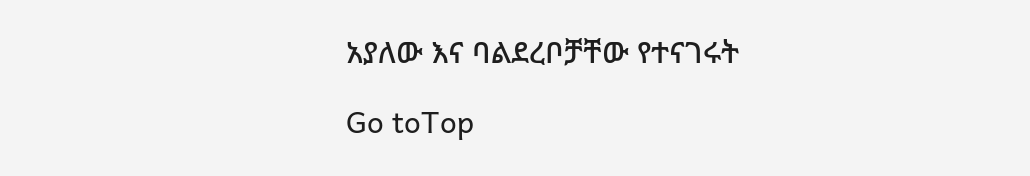አያለው እና ባልደረቦቻቸው የተናገሩት

Go toTop